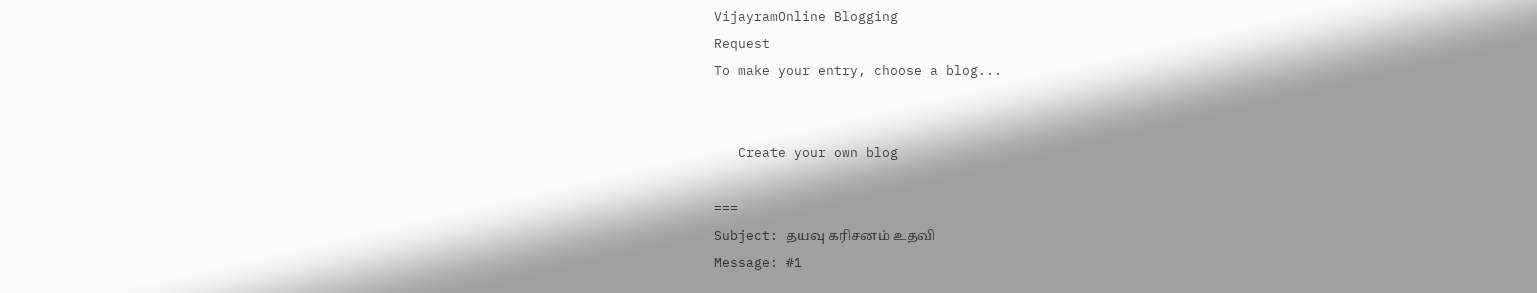VijayramOnline Blogging
Request
To make your entry, choose a blog...


   Create your own blog

===
Subject: தயவு கரிசனம் உதவி
Message: #1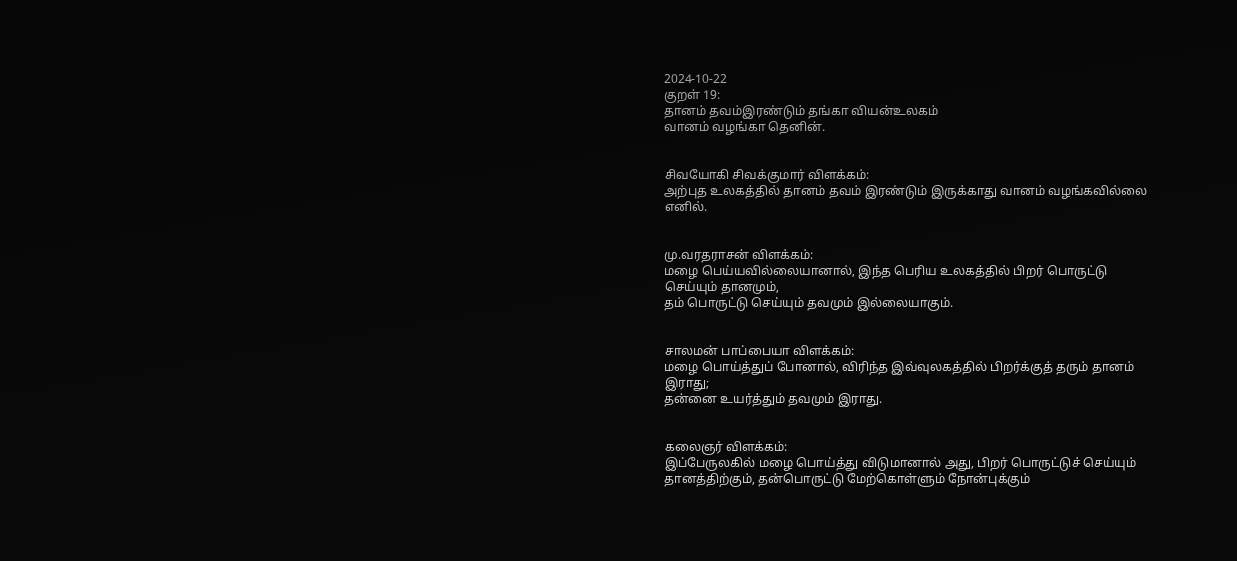2024-10-22
குறள் 19:
தானம் தவம்இரண்டும் தங்கா வியன்உலகம்
வானம் வழங்கா தெனின்.


சிவயோகி சிவக்குமார் விளக்கம்:
அற்புத உலகத்தில் தானம் தவம் இரண்டும் இருக்காது வானம் வழங்கவில்லை எனில்.


மு.வரதராசன் விளக்கம்:
மழை பெய்யவில்லையானால், இந்த பெரிய உலகத்தில் பிறர் பொருட்டு செய்யும் தானமும்,
தம் பொருட்டு செய்யும் தவமும் இல்லையாகும்.


சாலமன் பாப்பையா விளக்கம்:
மழை பொய்த்துப் போனால், விரிந்த இவ்வுலகத்தில் பிறர்க்குத் தரும் தானம் இராது;
தன்னை உயர்த்தும் தவமும் இராது.


கலைஞர் விளக்கம்:
இப்பேருலகில் மழை பொய்த்து விடுமானால் அது, பிறர் பொருட்டுச் செய்யும்
தானத்திற்கும், தன்பொருட்டு மேற்கொள்ளும் நோன்புக்கும்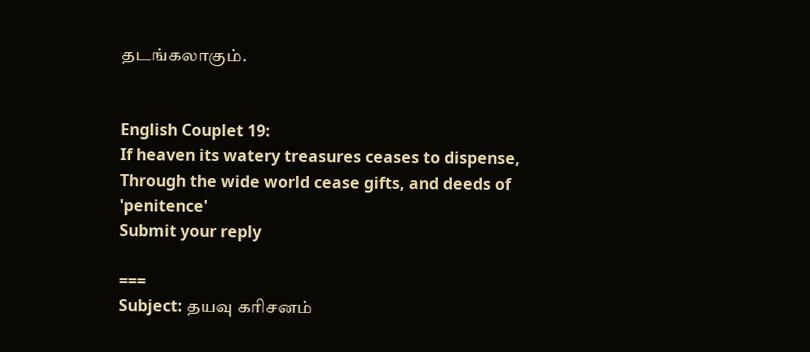தடங்கலாகும்.


English Couplet 19:
If heaven its watery treasures ceases to dispense,
Through the wide world cease gifts, and deeds of 'penitence'
Submit your reply

===
Subject: தயவு கரிசனம்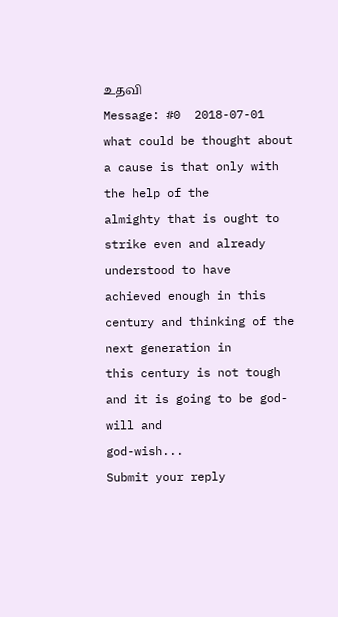உதவி
Message: #0  2018-07-01
what could be thought about a cause is that only with the help of the
almighty that is ought to strike even and already understood to have
achieved enough in this century and thinking of the next generation in
this century is not tough and it is going to be god-will and
god-wish...
Submit your reply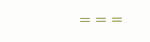===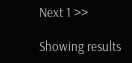Next 1 >>

Showing results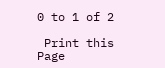0 to 1 of 2

 Print this Page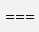===